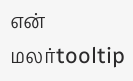என் மலர்tooltip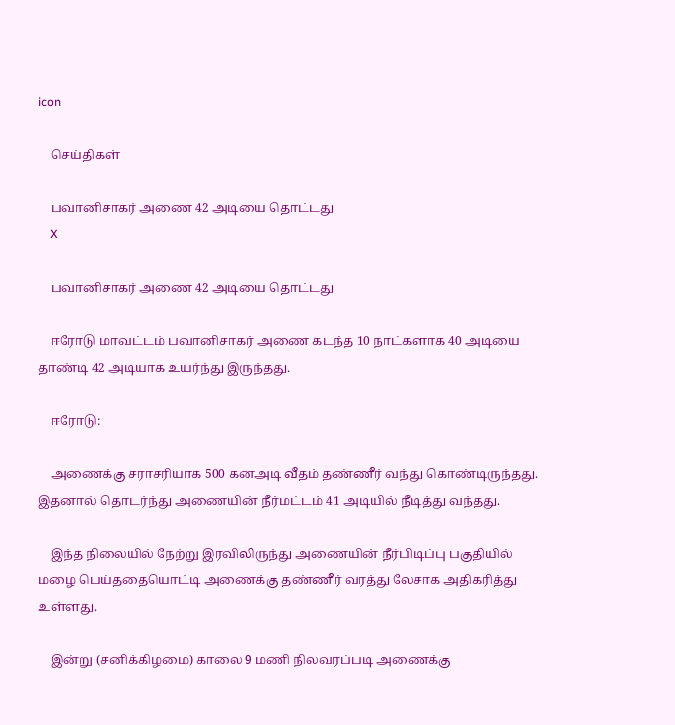icon

    செய்திகள்

    பவானிசாகர் அணை 42 அடியை தொட்டது
    X

    பவானிசாகர் அணை 42 அடியை தொட்டது

    ஈரோடு மாவட்டம் பவானிசாகர் அணை கடந்த 10 நாட்களாக 40 அடியை தாண்டி 42 அடியாக உயர்ந்து இருந்தது.

    ஈரோடு:

    அணைக்கு சராசரியாக 500 கனஅடி வீதம் தண்ணீர் வந்து கொண்டிருந்தது. இதனால் தொடர்ந்து அணையின் நீர்மட்டம் 41 அடியில் நீடித்து வந்தது.

    இந்த நிலையில் நேற்று இரவிலிருந்து அணையின் நீர்பிடிப்பு பகுதியில் மழை பெய்ததையொட்டி அணைக்கு தண்ணீர் வரத்து லேசாக அதிகரித்து உள்ளது.

    இன்று (சனிக்கிழமை) காலை 9 மணி நிலவரப்படி அணைக்கு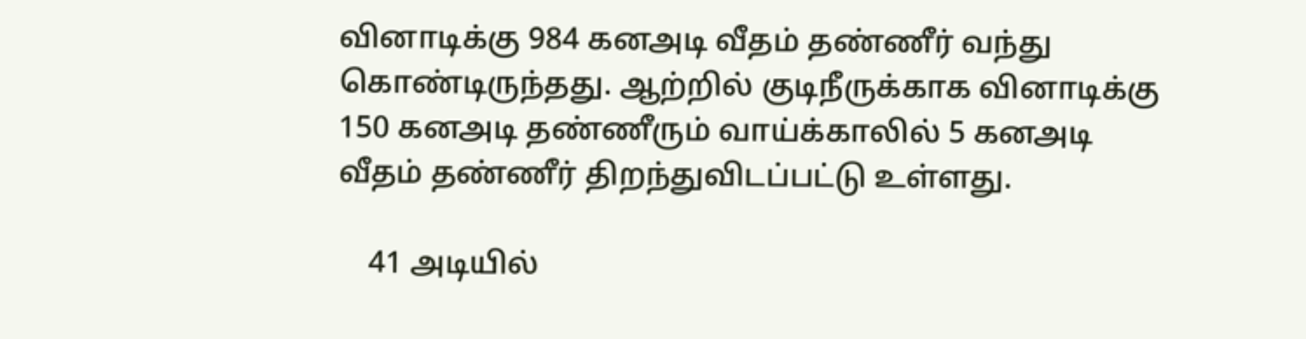வினாடிக்கு 984 கனஅடி வீதம் தண்ணீர் வந்து கொண்டிருந்தது. ஆற்றில் குடிநீருக்காக வினாடிக்கு 150 கனஅடி தண்ணீரும் வாய்க்காலில் 5 கனஅடி வீதம் தண்ணீர் திறந்துவிடப்பட்டு உள்ளது.

    41 அடியில்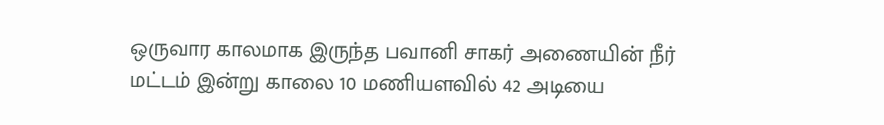ஒருவார காலமாக இருந்த பவானி சாகர் அணையின் நீர் மட்டம் இன்று காலை 10 மணியளவில் 42 அடியை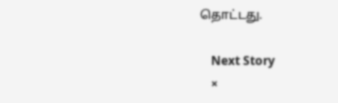தொட்டது.

    Next Story
    ×